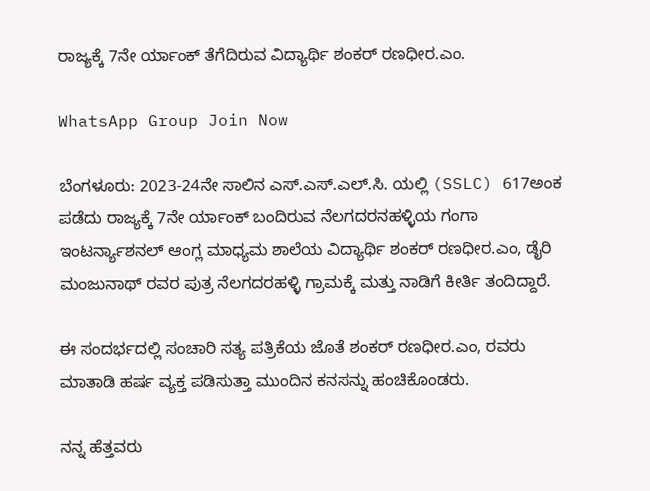ರಾಜ್ಯಕ್ಕೆ 7ನೇ ರ್ಯಾಂಕ್ ತೆಗೆದಿರುವ ವಿದ್ಯಾರ್ಥಿ ಶಂಕರ್ ರಣಧೀರ.ಎಂ.

WhatsApp Group Join Now

ಬೆಂಗಳೂರು: 2023-24ನೇ ಸಾಲಿನ ಎಸ್.ಎಸ್.ಎಲ್.ಸಿ. ಯಲ್ಲಿ (SSLC) 617ಅಂಕ ಪಡೆದು ರಾಜ್ಯಕ್ಕೆ 7ನೇ ರ್ಯಾಂಕ್ ಬಂದಿರುವ ನೆಲಗದರನಹಳ್ಳಿಯ ಗಂಗಾ ಇಂಟರ್ನ್ಯಾಶನಲ್ ಆಂಗ್ಲ ಮಾಧ್ಯಮ ಶಾಲೆಯ ವಿದ್ಯಾರ್ಥಿ ಶಂಕರ್ ರಣಧೀರ.ಎಂ, ಡೈರಿ ಮಂಜುನಾಥ್ ರವರ ಪುತ್ರ ನೆಲಗದರಹಳ್ಳಿ ಗ್ರಾಮಕ್ಕೆ ಮತ್ತು ನಾಡಿಗೆ ಕೀರ್ತಿ ತಂದಿದ್ದಾರೆ.

ಈ ಸಂದರ್ಭದಲ್ಲಿ ಸಂಚಾರಿ ಸತ್ಯ ಪತ್ರಿಕೆಯ ಜೊತೆ ಶಂಕರ್ ರಣಧೀರ.ಎಂ, ರವರು ಮಾತಾಡಿ ಹರ್ಷ ವ್ಯಕ್ತ ಪಡಿಸುತ್ತಾ ಮುಂದಿನ ಕನಸನ್ನು ಹಂಚಿಕೊಂಡರು.

ನನ್ನ ಹೆತ್ತವರು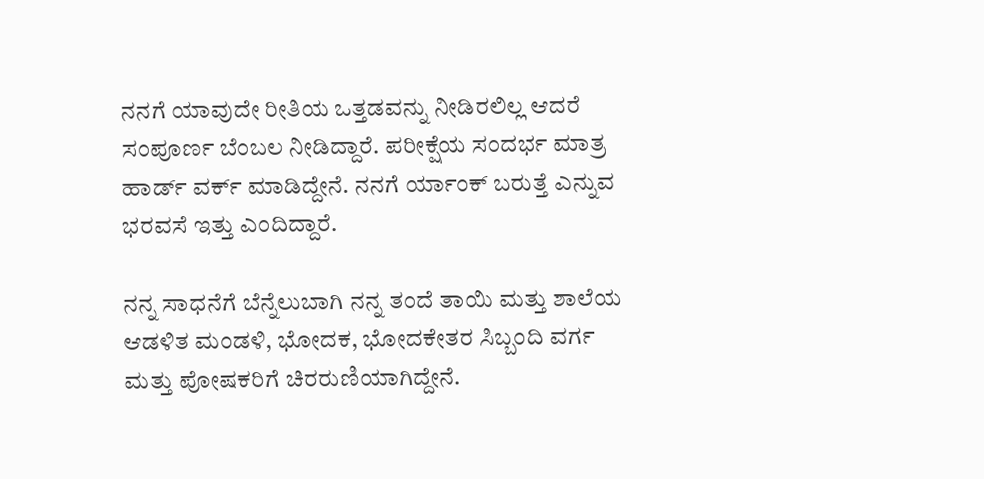ನನಗೆ ಯಾವುದೇ ರೀತಿಯ ಒತ್ತಡವನ್ನು ನೀಡಿರಲಿಲ್ಲ ಆದರೆ ಸಂಪೂರ್ಣ ಬೆಂಬಲ ನೀಡಿದ್ದಾರೆ. ಪರೀಕ್ಷೆಯ ಸಂದರ್ಭ ಮಾತ್ರ ಹಾರ್ಡ್ ವರ್ಕ್ ಮಾಡಿದ್ದೇನೆ. ನನಗೆ ರ್ಯಾಂಕ್ ಬರುತ್ತೆ ಎನ್ನುವ ಭರವಸೆ ಇತ್ತು ಎಂದಿದ್ದಾರೆ.

ನನ್ನ ಸಾಧನೆಗೆ ಬೆನ್ನೆಲುಬಾಗಿ ನನ್ನ ತಂದೆ ತಾಯಿ ಮತ್ತು ಶಾಲೆಯ ಆಡಳಿತ ಮಂಡಳಿ, ಭೋದಕ, ಭೋದಕೇತರ ಸಿಬ್ಬಂದಿ ವರ್ಗ ಮತ್ತು ಪೋಷಕರಿಗೆ ಚಿರರುಣಿಯಾಗಿದ್ದೇನೆ.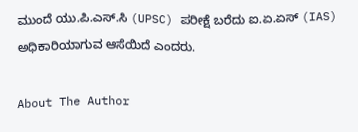ಮುಂದೆ ಯು.ಪಿ.ಎಸ್.ಸಿ (UPSC) ಪರೀಕ್ಷೆ ಬರೆದು ಐ.ಏ.ಏಸ್ (IAS) ಅಧಿಕಾರಿಯಾಗುವ ಆಸೆಯಿದೆ ಎಂದರು.

About The Author